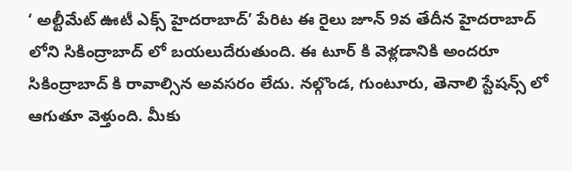‘ అల్టీమేట్ ఊటీ ఎక్స్ హైదరాబాద్’ పేరిట ఈ రైలు జూన్ 9వ తేదీన హైదరాబాద్ లోని సికింద్రాబాద్ లో బయలుదేరుతుంది. ఈ టూర్ కి వెళ్లడానికి అందరూ సికింద్రాబాద్ కి రావాల్సిన అవసరం లేదు. నల్గొండ, గుంటూరు, తెనాలి స్టేషన్స్ లో ఆగుతూ వెళ్తుంది. మీకు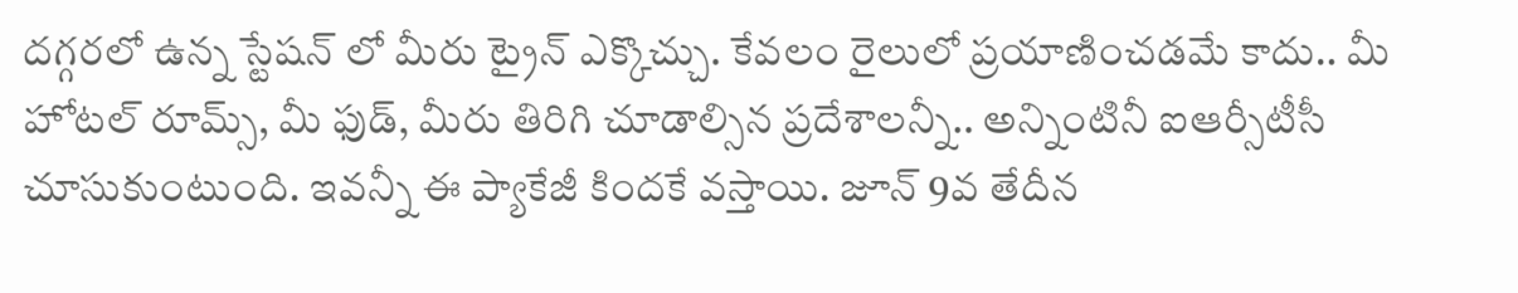దగ్గరలో ఉన్న స్టేషన్ లో మీరు ట్రైన్ ఎక్కొచ్చు. కేవలం రైలులో ప్రయాణించడమే కాదు.. మీ హోటల్ రూమ్స్, మీ ఫుడ్, మీరు తిరిగి చూడాల్సిన ప్రదేశాలన్నీ.. అన్నింటినీ ఐఆర్సీటీసీ చూసుకుంటుంది. ఇవన్నీ ఈ ప్యాకేజీ కిందకే వస్తాయి. జూన్ 9వ తేదీన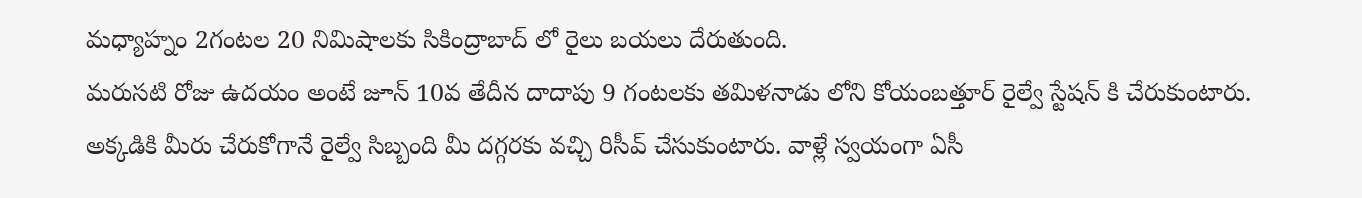మధ్యాహ్నం 2గంటల 20 నిమిషాలకు సికింద్రాబాద్ లో రైలు బయలు దేరుతుంది.
మరుసటి రోజు ఉదయం అంటే జూన్ 10వ తేదీన దాదాపు 9 గంటలకు తమిళనాడు లోని కోయంబత్తూర్ రైల్వే స్టేషన్ కి చేరుకుంటారు. అక్కడికి మీరు చేరుకోగానే రైల్వే సిబ్బంది మీ దగ్గరకు వచ్చి రిసీవ్ చేసుకుంటారు. వాళ్లే స్వయంగా ఏసీ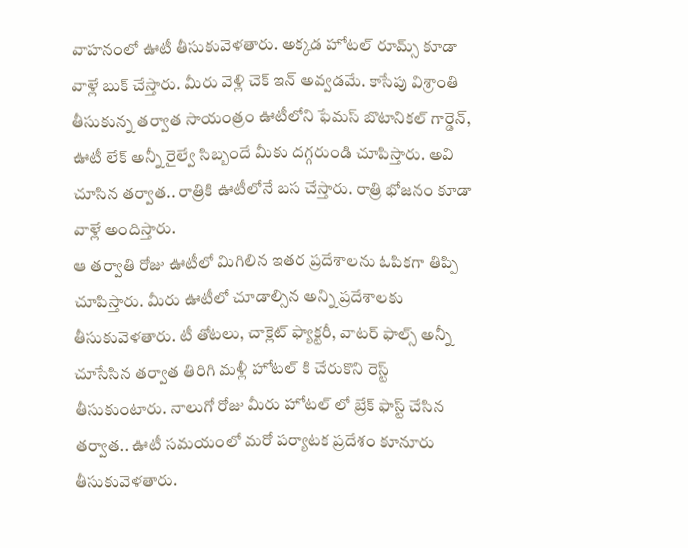వాహనంలో ఊటీ తీసుకువెళతారు. అక్కడ హోటల్ రూమ్స్ కూడా వాళ్లే బుక్ చేస్తారు. మీరు వెళ్లి చెక్ ఇన్ అవ్వడమే. కాసేపు విశ్రాంతి తీసుకున్న తర్వాత సాయంత్రం ఊటీలోని ఫేమస్ బొటానికల్ గార్డెన్, ఊటీ లేక్ అన్నీ రైల్వే సిబ్బందే మీకు దగ్గరుండి చూపిస్తారు. అవి చూసిన తర్వాత.. రాత్రికి ఊటీలోనే బస చేస్తారు. రాత్రి భోజనం కూడా వాళ్లే అందిస్తారు.
ఆ తర్వాతి రోజు ఊటీలో మిగిలిన ఇతర ప్రదేశాలను ఓపికగా తిప్పి చూపిస్తారు. మీరు ఊటీలో చూడాల్సిన అన్ని ప్రదేశాలకు తీసుకువెళతారు. టీ తోటలు, చాక్లెట్ ఫ్యాక్టరీ, వాటర్ ఫాల్స్ అన్నీ చూసేసిన తర్వాత తిరిగి మళ్లీ హోటల్ కి చేరుకొని రెస్ట్ తీసుకుంటారు. నాలుగో రోజు మీరు హోటల్ లో బ్రేక్ ఫాస్ట్ చేసిన తర్వాత.. ఊటీ సమయంలో మరో పర్యాటక ప్రదేశం కూనూరు తీసుకువెళతారు.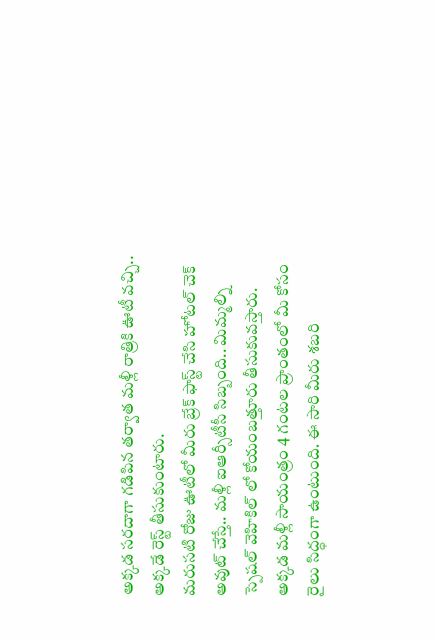అక్కడ సరదాగా గడిపిన తర్వాత మళ్లీ రాత్రికి ఊటీ వచ్చి.. అక్కడే రెస్ట్ తీసుకుంటారు.
మరుసటి రోజు ఊటీలో మీరు బ్రేక్ ఫాస్ట్ చేసి హోటల్ చెక్ అవుట్ చేస్తే.. మళ్లీ ఐఆర్సీటీసీ సిబ్బంది.. మిమ్మల్ని స్పెషల్ వెహికిల్ లో కోయంబత్తూరు తీసుకువస్తారు. అక్కడ మళ్లీ సాయంత్రం 4 గంటల ప్రాంతంలో మీ కోసం రైలు సిద్ధంగా ఉంటుంది. ఈ సారి మీరు శబరి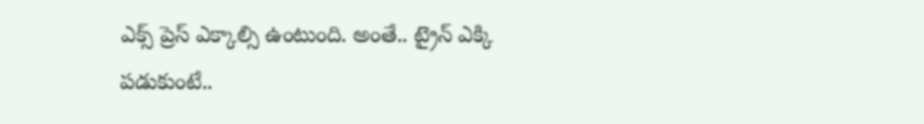ఎక్స్ ప్రెస్ ఎక్కాల్సి ఉంటుంది. అంతే.. ట్రైన్ ఎక్కి పడుకుంటే..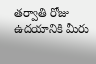తర్వాతి రోజు ఉదయానికి మీరు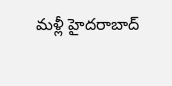మళ్లీ హైదరాబాద్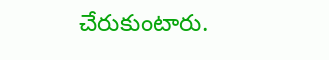చేరుకుంటారు.